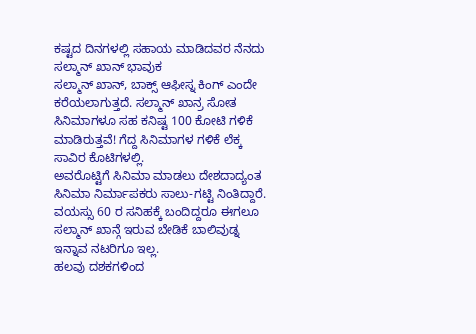ಕಷ್ಟದ ದಿನಗಳಲ್ಲಿ ಸಹಾಯ ಮಾಡಿದವರ ನೆನದು ಸಲ್ಮಾನ್ ಖಾನ್ ಭಾವುಕ
ಸಲ್ಮಾನ್ ಖಾನ್, ಬಾಕ್ಸ್ ಆಫೀಸ್ನ ಕಿಂಗ್ ಎಂದೇ ಕರೆಯಲಾಗುತ್ತದೆ. ಸಲ್ಮಾನ್ ಖಾನ್ರ ಸೋತ ಸಿನಿಮಾಗಳೂ ಸಹ ಕನಿಷ್ಟ 100 ಕೋಟಿ ಗಳಿಕೆ ಮಾಡಿರುತ್ತವೆ! ಗೆದ್ದ ಸಿನಿಮಾಗಳ ಗಳಿಕೆ ಲೆಕ್ಕ ಸಾವಿರ ಕೊಟಿಗಳಲ್ಲಿ.
ಅವರೊಟ್ಟಿಗೆ ಸಿನಿಮಾ ಮಾಡಲು ದೇಶದಾದ್ಯಂತ ಸಿನಿಮಾ ನಿರ್ಮಾಪಕರು ಸಾಲು-ಗಟ್ಟಿ ನಿಂತಿದ್ದಾರೆ. ವಯಸ್ಸು 60 ರ ಸನಿಹಕ್ಕೆ ಬಂದಿದ್ದರೂ ಈಗಲೂ ಸಲ್ಮಾನ್ ಖಾನ್ಗೆ ಇರುವ ಬೇಡಿಕೆ ಬಾಲಿವುಡ್ನ ಇನ್ನಾವ ನಟರಿಗೂ ಇಲ್ಲ.
ಹಲವು ದಶಕಗಳಿಂದ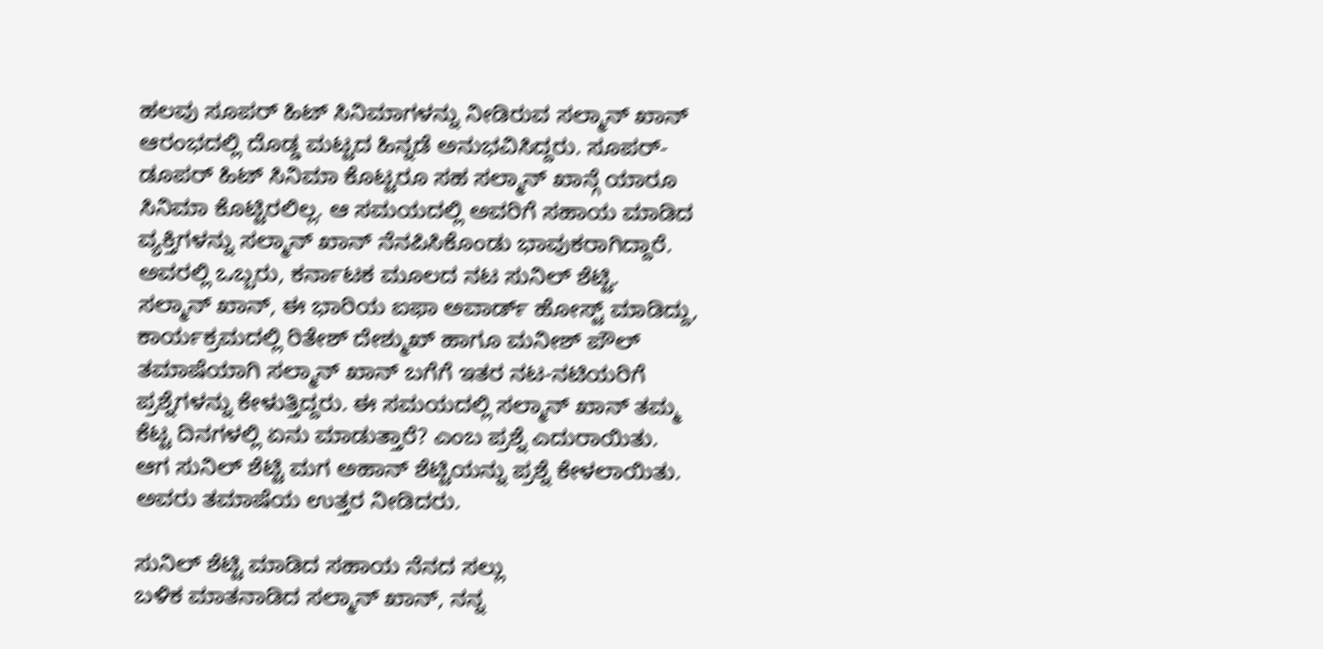ಹಲವು ಸೂಪರ್ ಹಿಟ್ ಸಿನಿಮಾಗಳನ್ನು ನೀಡಿರುವ ಸಲ್ಮಾನ್ ಖಾನ್ ಆರಂಭದಲ್ಲಿ ದೊಡ್ಡ ಮಟ್ಟದ ಹಿನ್ನಡೆ ಅನುಭವಿಸಿದ್ದರು. ಸೂಪರ್-ಡೂಪರ್ ಹಿಟ್ ಸಿನಿಮಾ ಕೊಟ್ಟರೂ ಸಹ ಸಲ್ಮಾನ್ ಖಾನ್ಗೆ ಯಾರೂ ಸಿನಿಮಾ ಕೊಟ್ಟಿರಲಿಲ್ಲ. ಆ ಸಮಯದಲ್ಲಿ ಅವರಿಗೆ ಸಹಾಯ ಮಾಡಿದ ವ್ಯಕ್ತಿಗಳನ್ನು ಸಲ್ಮಾನ್ ಖಾನ್ ನೆನಪಿಸಿಕೊಂಡು ಭಾವುಕರಾಗಿದ್ದಾರೆ. ಅವರಲ್ಲಿ ಒಬ್ಬರು, ಕರ್ನಾಟಕ ಮೂಲದ ನಟ ಸುನಿಲ್ ಶೆಟ್ಟಿ.
ಸಲ್ಮಾನ್ ಖಾನ್, ಈ ಭಾರಿಯ ಐಫಾ ಅವಾರ್ಡ್ ಹೋಸ್ಟ್ ಮಾಡಿದ್ದು, ಕಾರ್ಯಕ್ರಮದಲ್ಲಿ ರಿತೇಶ್ ದೇಶ್ಮುಖ್ ಹಾಗೂ ಮನೀಶ್ ಪೌಲ್ ತಮಾಷೆಯಾಗಿ ಸಲ್ಮಾನ್ ಖಾನ್ ಬಗೆಗೆ ಇತರ ನಟ-ನಟಿಯರಿಗೆ ಪ್ರಶ್ನೆಗಳನ್ನು ಕೇಳುತ್ತಿದ್ದರು. ಈ ಸಮಯದಲ್ಲಿ ಸಲ್ಮಾನ್ ಖಾನ್ ತಮ್ಮ ಕೆಟ್ಟ ದಿನಗಳಲ್ಲಿ ಏನು ಮಾಡುತ್ತಾರೆ? ಎಂಬ ಪ್ರಶ್ನೆ ಎದುರಾಯಿತು. ಆಗ ಸುನಿಲ್ ಶೆಟ್ಟಿ ಮಗ ಅಹಾನ್ ಶೆಟ್ಟಿಯನ್ನು ಪ್ರಶ್ನೆ ಕೇಳಲಾಯಿತು. ಅವರು ತಮಾಷೆಯ ಉತ್ತರ ನೀಡಿದರು.

ಸುನಿಲ್ ಶೆಟ್ಟಿ ಮಾಡಿದ ಸಹಾಯ ನೆನದ ಸಲ್ಲು
ಬಳಿಕ ಮಾತನಾಡಿದ ಸಲ್ಮಾನ್ ಖಾನ್, ನನ್ನ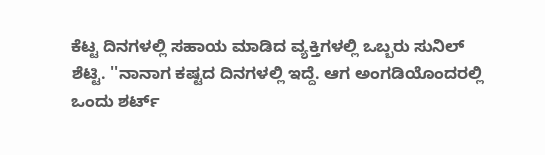ಕೆಟ್ಟ ದಿನಗಳಲ್ಲಿ ಸಹಾಯ ಮಾಡಿದ ವ್ಯಕ್ತಿಗಳಲ್ಲಿ ಒಬ್ಬರು ಸುನಿಲ್ ಶೆಟ್ಟಿ. ''ನಾನಾಗ ಕಷ್ಟದ ದಿನಗಳಲ್ಲಿ ಇದ್ದೆ. ಆಗ ಅಂಗಡಿಯೊಂದರಲ್ಲಿ ಒಂದು ಶರ್ಟ್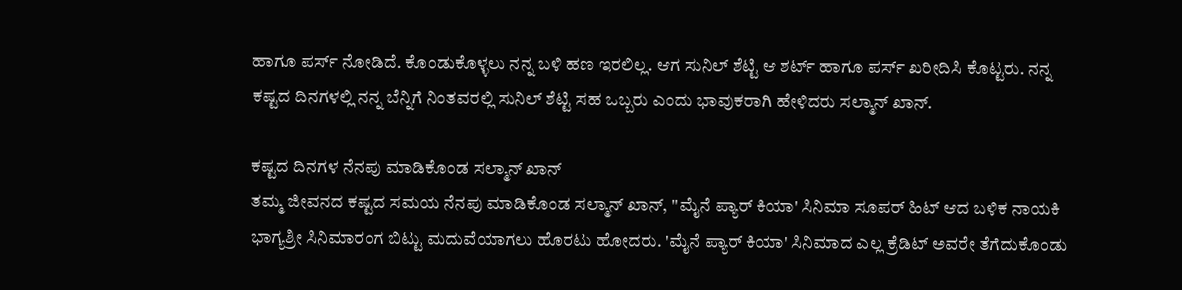ಹಾಗೂ ಪರ್ಸ್ ನೋಡಿದೆ. ಕೊಂಡುಕೊಳ್ಳಲು ನನ್ನ ಬಳಿ ಹಣ ಇರಲಿಲ್ಲ. ಆಗ ಸುನಿಲ್ ಶೆಟ್ಟಿ ಆ ಶರ್ಟ್ ಹಾಗೂ ಪರ್ಸ್ ಖರೀದಿಸಿ ಕೊಟ್ಟರು. ನನ್ನ ಕಷ್ಟದ ದಿನಗಳಲ್ಲಿ ನನ್ನ ಬೆನ್ನಿಗೆ ನಿಂತವರಲ್ಲಿ ಸುನಿಲ್ ಶೆಟ್ಟಿ ಸಹ ಒಬ್ಬರು ಎಂದು ಭಾವುಕರಾಗಿ ಹೇಳಿದರು ಸಲ್ಮಾನ್ ಖಾನ್.

ಕಷ್ಟದ ದಿನಗಳ ನೆನಪು ಮಾಡಿಕೊಂಡ ಸಲ್ಮಾನ್ ಖಾನ್
ತಮ್ಮ ಜೀವನದ ಕಷ್ಟದ ಸಮಯ ನೆನಪು ಮಾಡಿಕೊಂಡ ಸಲ್ಮಾನ್ ಖಾನ್, ''ಮೈನೆ ಪ್ಯಾರ್ ಕಿಯಾ' ಸಿನಿಮಾ ಸೂಪರ್ ಹಿಟ್ ಆದ ಬಳಿಕ ನಾಯಕಿ ಭಾಗ್ಯಶ್ರೀ ಸಿನಿಮಾರಂಗ ಬಿಟ್ಟು ಮದುವೆಯಾಗಲು ಹೊರಟು ಹೋದರು. 'ಮೈನೆ ಪ್ಯಾರ್ ಕಿಯಾ' ಸಿನಿಮಾದ ಎಲ್ಲ ಕ್ರೆಡಿಟ್ ಅವರೇ ತೆಗೆದುಕೊಂಡು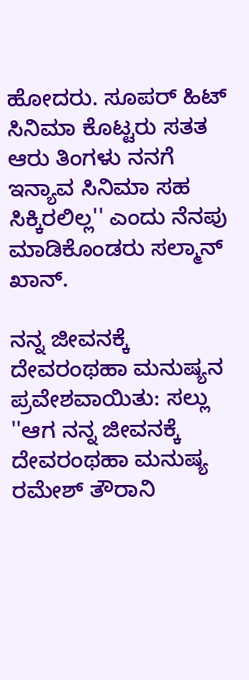ಹೋದರು. ಸೂಪರ್ ಹಿಟ್ ಸಿನಿಮಾ ಕೊಟ್ಟರು ಸತತ ಆರು ತಿಂಗಳು ನನಗೆ ಇನ್ಯಾವ ಸಿನಿಮಾ ಸಹ ಸಿಕ್ಕಿರಲಿಲ್ಲ'' ಎಂದು ನೆನಪು ಮಾಡಿಕೊಂಡರು ಸಲ್ಮಾನ್ ಖಾನ್.

ನನ್ನ ಜೀವನಕ್ಕೆ ದೇವರಂಥಹಾ ಮನುಷ್ಯನ ಪ್ರವೇಶವಾಯಿತು: ಸಲ್ಲು
''ಆಗ ನನ್ನ ಜೀವನಕ್ಕೆ ದೇವರಂಥಹಾ ಮನುಷ್ಯ ರಮೇಶ್ ತೌರಾನಿ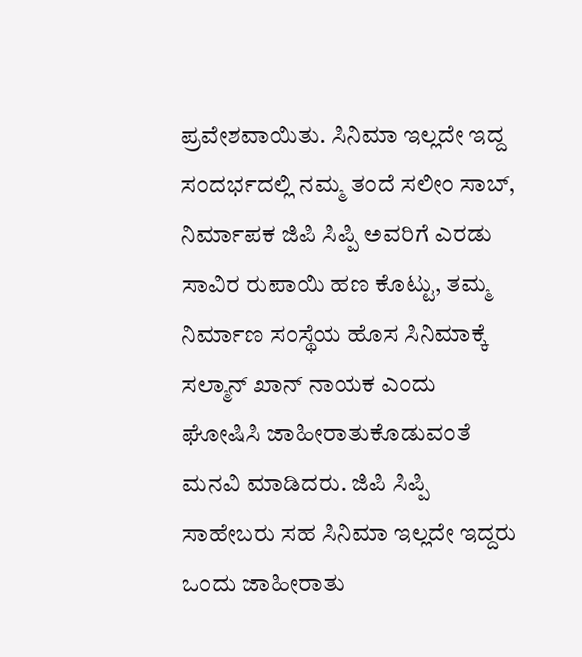ಪ್ರವೇಶವಾಯಿತು. ಸಿನಿಮಾ ಇಲ್ಲದೇ ಇದ್ದ ಸಂದರ್ಭದಲ್ಲಿ ನಮ್ಮ ತಂದೆ ಸಲೀಂ ಸಾಬ್, ನಿರ್ಮಾಪಕ ಜಿಪಿ ಸಿಪ್ಪಿ ಅವರಿಗೆ ಎರಡು ಸಾವಿರ ರುಪಾಯಿ ಹಣ ಕೊಟ್ಟು, ತಮ್ಮ ನಿರ್ಮಾಣ ಸಂಸ್ಥೆಯ ಹೊಸ ಸಿನಿಮಾಕ್ಕೆ ಸಲ್ಮಾನ್ ಖಾನ್ ನಾಯಕ ಎಂದು ಘೋಷಿಸಿ ಜಾಹೀರಾತುಕೊಡುವಂತೆ ಮನವಿ ಮಾಡಿದರು. ಜಿಪಿ ಸಿಪ್ಪಿ ಸಾಹೇಬರು ಸಹ ಸಿನಿಮಾ ಇಲ್ಲದೇ ಇದ್ದರು ಒಂದು ಜಾಹೀರಾತು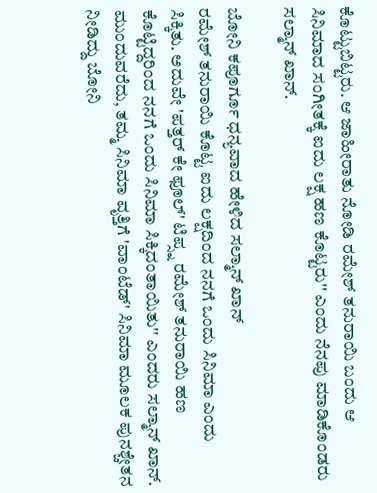ಕೊಟ್ಟುಬಿಟ್ಟರು. ಆ ಜಾಹೀರಾತು ನೋಡಿ ರಮೇಶ್ ತನುರಾಯಿ ಬಂದು ಆ ಸಿನಿಮಾದ ಸಂಗೀತಕ್ಕೆ ಐದು ಲಕ್ಷ ಹಣ ಕೊಟ್ಟರು'' ಎಂದು ನೆನಪು ಮಾಡಿಕೊಂಡರು ಸಲ್ಮಾನ್ ಖಾನ್.

ಬೋನಿ ಕಪೂರ್ಗೂ ಧನ್ಯವಾದ ಹೇಳಿದ ಸಲ್ಮಾನ್ ಖಾನ್
ರಮೇಶ್ ತನುರಾಯಿ ಕೊಟ್ಟ ಐದು ಲಕ್ಷದಿಂದ ನನಗೆ ಒಂದು ಸಿನಿಮಾ ಎಂದು ಸಿಕ್ಕಿತು. ಅದುವೇ 'ಪತ್ತರ್ ಕೇ ಫೂಲ್' ಟಿಪ್ಸ್ನ ರಮೇಶ್ ತನುರಾಯಿ ಹಣ ಕೊಟ್ಟಿದ್ದರಿಂದ ನನಗೆ ಒಂದು ಸಿನಿಮಾ ಸಿಕ್ಕಿದಂತಾಯಿತು'' ಎಂದರು ಸಲ್ಮಾನ್ ಖಾನ್. ಮುಂದುವರೆದು, ತಮ್ಮ ಸಿನಿಮಾ ವೃತ್ತಿಗೆ 'ವಾಂಟೆಡ್' ಸಿನಿಮಾ ಮೂಲಕ ಪುನಶ್ಚೇತನ ನೀಡಿದ್ದು ಬೋನಿ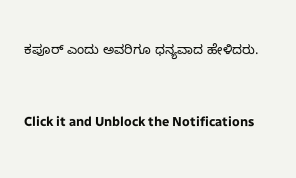ಕಪೂರ್ ಎಂದು ಅವರಿಗೂ ಧನ್ಯವಾದ ಹೇಳಿದರು.


Click it and Unblock the Notifications